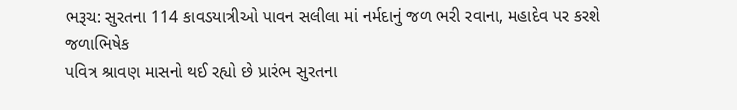ભરૂચ: સુરતના 114 કાવડયાત્રીઓ પાવન સલીલા માં નર્મદાનું જળ ભરી રવાના, મહાદેવ પર કરશે જળાભિષેક
પવિત્ર શ્રાવણ માસનો થઈ રહ્યો છે પ્રારંભ સુરતના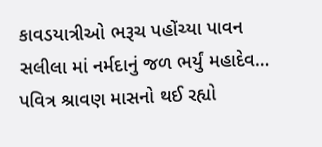કાવડયાત્રીઓ ભરૂચ પહોંચ્યા પાવન સલીલા માં નર્મદાનું જળ ભર્યું મહાદેવ…
પવિત્ર શ્રાવણ માસનો થઈ રહ્યો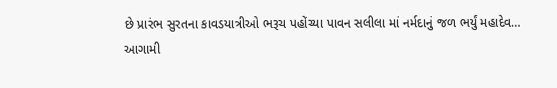છે પ્રારંભ સુરતના કાવડયાત્રીઓ ભરૂચ પહોંચ્યા પાવન સલીલા માં નર્મદાનું જળ ભર્યું મહાદેવ…
આગામી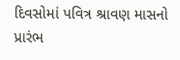દિવસોમાં પવિત્ર શ્રાવણ માસનો પ્રારંભ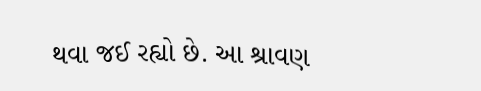થવા જઈ રહ્યો છે. આ શ્રાવણ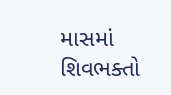માસમાં શિવભક્તો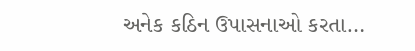અનેક કઠિન ઉપાસનાઓ કરતા…